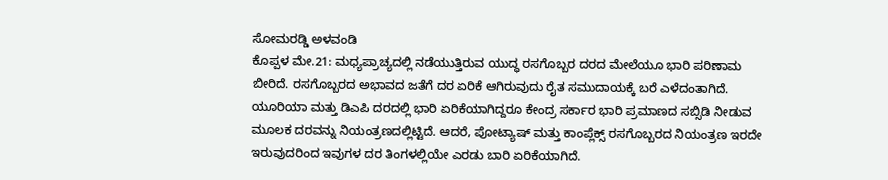ಸೋಮರಡ್ಡಿ ಅಳವಂಡಿ
ಕೊಪ್ಪಳ ಮೇ.21: ಮಧ್ಯಪ್ರಾಚ್ಯದಲ್ಲಿ ನಡೆಯುತ್ತಿರುವ ಯುದ್ಧ ರಸಗೊಬ್ಬರ ದರದ ಮೇಲೆಯೂ ಭಾರಿ ಪರಿಣಾಮ ಬೀರಿದೆ. ರಸಗೊಬ್ಬರದ ಅಭಾವದ ಜತೆಗೆ ದರ ಏರಿಕೆ ಆಗಿರುವುದು ರೈತ ಸಮುದಾಯಕ್ಕೆ ಬರೆ ಎಳೆದಂತಾಗಿದೆ.
ಯೂರಿಯಾ ಮತ್ತು ಡಿಎಪಿ ದರದಲ್ಲಿ ಭಾರಿ ಏರಿಕೆಯಾಗಿದ್ದರೂ ಕೇಂದ್ರ ಸರ್ಕಾರ ಭಾರಿ ಪ್ರಮಾಣದ ಸಬ್ಸಿಡಿ ನೀಡುವ ಮೂಲಕ ದರವನ್ನು ನಿಯಂತ್ರಣದಲ್ಲಿಟ್ಟಿದೆ. ಆದರೆ, ಪೋಟ್ಯಾಷ್ ಮತ್ತು ಕಾಂಪ್ಲೆಕ್ಸ್ ರಸಗೊಬ್ಬರದ ನಿಯಂತ್ರಣ ಇರದೇ ಇರುವುದರಿಂದ ಇವುಗಳ ದರ ತಿಂಗಳಲ್ಲಿಯೇ ಎರಡು ಬಾರಿ ಏರಿಕೆಯಾಗಿದೆ.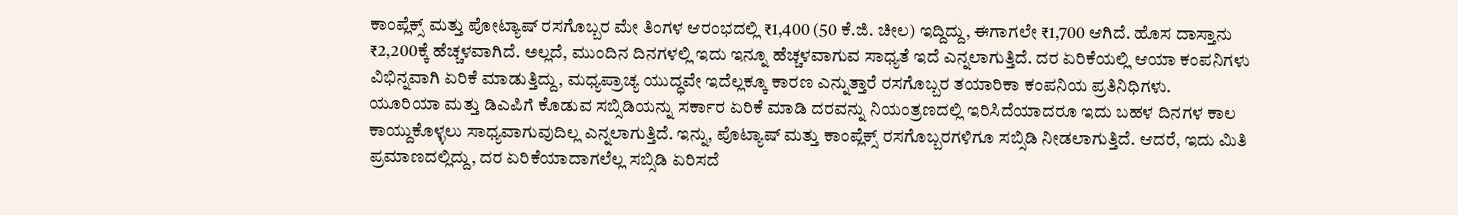ಕಾಂಪ್ಲೆಕ್ಸ್ ಮತ್ತು ಪೋಟ್ಯಾಷ್ ರಸಗೊಬ್ಬರ ಮೇ ತಿಂಗಳ ಆರಂಭದಲ್ಲಿ ₹1,400 (50 ಕೆ.ಜಿ. ಚೀಲ) ಇದ್ದಿದ್ದು, ಈಗಾಗಲೇ ₹1,700 ಆಗಿದೆ. ಹೊಸ ದಾಸ್ತಾನು ₹2,200ಕ್ಕೆ ಹೆಚ್ಚಳವಾಗಿದೆ. ಅಲ್ಲದೆ, ಮುಂದಿನ ದಿನಗಳಲ್ಲಿ ಇದು ಇನ್ನೂ ಹೆಚ್ಚಳವಾಗುವ ಸಾಧ್ಯತೆ ಇದೆ ಎನ್ನಲಾಗುತ್ತಿದೆ. ದರ ಏರಿಕೆಯಲ್ಲಿ ಆಯಾ ಕಂಪನಿಗಳು ವಿಭಿನ್ನವಾಗಿ ಏರಿಕೆ ಮಾಡುತ್ತಿದ್ದು, ಮಧ್ಯಪ್ರಾಚ್ಯ ಯುದ್ಧವೇ ಇದೆಲ್ಲಕ್ಕೂ ಕಾರಣ ಎನ್ನುತ್ತಾರೆ ರಸಗೊಬ್ಬರ ತಯಾರಿಕಾ ಕಂಪನಿಯ ಪ್ರತಿನಿಧಿಗಳು.
ಯೂರಿಯಾ ಮತ್ತು ಡಿಎಪಿಗೆ ಕೊಡುವ ಸಬ್ಸಿಡಿಯನ್ನು ಸರ್ಕಾರ ಏರಿಕೆ ಮಾಡಿ ದರವನ್ನು ನಿಯಂತ್ರಣದಲ್ಲಿ ಇರಿಸಿದೆಯಾದರೂ ಇದು ಬಹಳ ದಿನಗಳ ಕಾಲ ಕಾಯ್ದುಕೊಳ್ಳಲು ಸಾಧ್ಯವಾಗುವುದಿಲ್ಲ ಎನ್ನಲಾಗುತ್ತಿದೆ. ಇನ್ನು, ಪೊಟ್ಯಾಷ್ ಮತ್ತು ಕಾಂಪ್ಲೆಕ್ಸ್ ರಸಗೊಬ್ಬರಗಳಿಗೂ ಸಬ್ಸಿಡಿ ನೀಡಲಾಗುತ್ತಿದೆ. ಆದರೆ, ಇದು ಮಿತಿ ಪ್ರಮಾಣದಲ್ಲಿದ್ದು, ದರ ಏರಿಕೆಯಾದಾಗಲೆಲ್ಲ ಸಬ್ಸಿಡಿ ಏರಿಸದೆ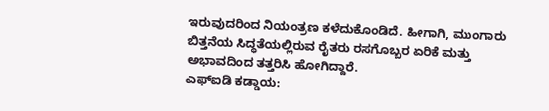ಇರುವುದರಿಂದ ನಿಯಂತ್ರಣ ಕಳೆದುಕೊಂಡಿದೆ. ಹೀಗಾಗಿ, ಮುಂಗಾರು ಬಿತ್ತನೆಯ ಸಿದ್ಧತೆಯಲ್ಲಿರುವ ರೈತರು ರಸಗೊಬ್ಬರ ಏರಿಕೆ ಮತ್ತು ಅಭಾವದಿಂದ ತತ್ತರಿಸಿ ಹೋಗಿದ್ದಾರೆ.
ಎಫ್ಐಡಿ ಕಡ್ಡಾಯ: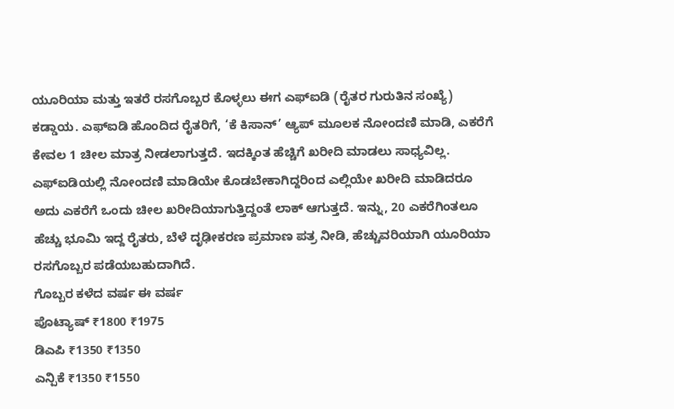ಯೂರಿಯಾ ಮತ್ತು ಇತರೆ ರಸಗೊಬ್ಬರ ಕೊಳ್ಳಲು ಈಗ ಎಫ್ಐಡಿ (ರೈತರ ಗುರುತಿನ ಸಂಖ್ಯೆ) ಕಡ್ಡಾಯ. ಎಫ್ಐಡಿ ಹೊಂದಿದ ರೈತರಿಗೆ, ‘ಕೆ ಕಿಸಾನ್’ ಆ್ಯಪ್ ಮೂಲಕ ನೋಂದಣಿ ಮಾಡಿ, ಎಕರೆಗೆ ಕೇವಲ 1 ಚೀಲ ಮಾತ್ರ ನೀಡಲಾಗುತ್ತದೆ. ಇದಕ್ಕಿಂತ ಹೆಚ್ಚಿಗೆ ಖರೀದಿ ಮಾಡಲು ಸಾಧ್ಯವಿಲ್ಲ. ಎಫ್ಐಡಿಯಲ್ಲಿ ನೋಂದಣಿ ಮಾಡಿಯೇ ಕೊಡಬೇಕಾಗಿದ್ದರಿಂದ ಎಲ್ಲಿಯೇ ಖರೀದಿ ಮಾಡಿದರೂ ಅದು ಎಕರೆಗೆ ಒಂದು ಚೀಲ ಖರೀದಿಯಾಗುತ್ತಿದ್ದಂತೆ ಲಾಕ್ ಆಗುತ್ತದೆ. ಇನ್ನು, 20 ಎಕರೆಗಿಂತಲೂ ಹೆಚ್ಚು ಭೂಮಿ ಇದ್ದ ರೈತರು, ಬೆಳೆ ದೃಢೀಕರಣ ಪ್ರಮಾಣ ಪತ್ರ ನೀಡಿ, ಹೆಚ್ಚುವರಿಯಾಗಿ ಯೂರಿಯಾ ರಸಗೊಬ್ಬರ ಪಡೆಯಬಹುದಾಗಿದೆ.
ಗೊಬ್ಬರ ಕಳೆದ ವರ್ಷ ಈ ವರ್ಷ
ಪೊಟ್ಯಾಷ್ ₹1800 ₹1975
ಡಿಎಪಿ ₹1350 ₹1350
ಎನ್ಪಿಕೆ ₹1350 ₹1550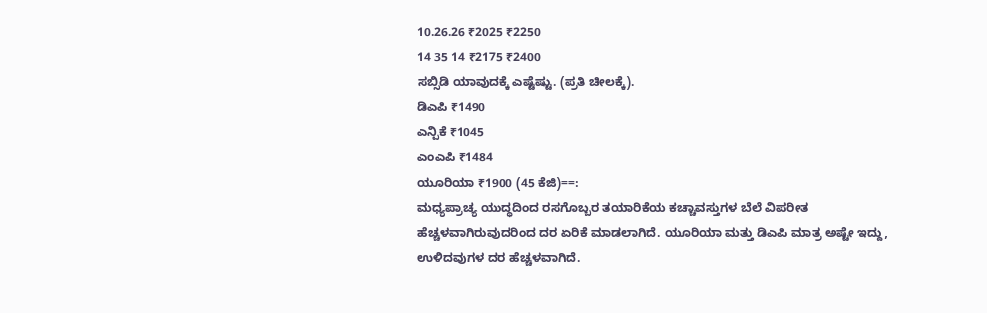10.26.26 ₹2025 ₹2250
14 35 14 ₹2175 ₹2400
ಸಬ್ಸಿಡಿ ಯಾವುದಕ್ಕೆ ಎಷ್ಟೆಷ್ಟು. (ಪ್ರತಿ ಚೀಲಕ್ಕೆ).
ಡಿಎಪಿ ₹1490
ಎನ್ಪಿಕೆ ₹1045
ಎಂಎಪಿ ₹1484
ಯೂರಿಯಾ ₹1900 (45 ಕೆಜಿ)==:
ಮಧ್ಯಪ್ರಾಚ್ಯ ಯುದ್ಧದಿಂದ ರಸಗೊಬ್ಬರ ತಯಾರಿಕೆಯ ಕಚ್ಚಾವಸ್ತುಗಳ ಬೆಲೆ ವಿಪರೀತ ಹೆಚ್ಚಳವಾಗಿರುವುದರಿಂದ ದರ ಏರಿಕೆ ಮಾಡಲಾಗಿದೆ. ಯೂರಿಯಾ ಮತ್ತು ಡಿಎಪಿ ಮಾತ್ರ ಅಷ್ಟೇ ಇದ್ದು, ಉಳಿದವುಗಳ ದರ ಹೆಚ್ಚಳವಾಗಿದೆ.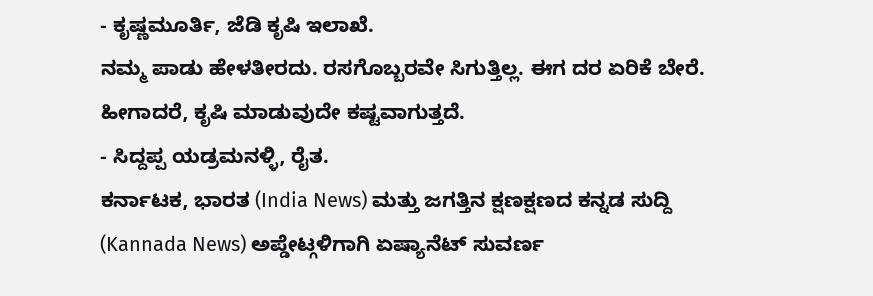- ಕೃಷ್ಣಮೂರ್ತಿ, ಜೆಡಿ ಕೃಷಿ ಇಲಾಖೆ.
ನಮ್ಮ ಪಾಡು ಹೇಳತೀರದು. ರಸಗೊಬ್ಬರವೇ ಸಿಗುತ್ತಿಲ್ಲ. ಈಗ ದರ ಏರಿಕೆ ಬೇರೆ. ಹೀಗಾದರೆ, ಕೃಷಿ ಮಾಡುವುದೇ ಕಷ್ಟವಾಗುತ್ತದೆ.
- ಸಿದ್ದಪ್ಪ ಯಡ್ರಮನಳ್ಳಿ, ರೈತ.
ಕರ್ನಾಟಕ, ಭಾರತ (India News) ಮತ್ತು ಜಗತ್ತಿನ ಕ್ಷಣಕ್ಷಣದ ಕನ್ನಡ ಸುದ್ದಿ (Kannada News) ಅಪ್ಡೇಟ್ಗಳಿಗಾಗಿ ಏಷ್ಯಾನೆಟ್ ಸುವರ್ಣ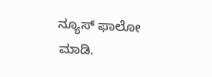ನ್ಯೂಸ್ ಫಾಲೋ ಮಾಡಿ.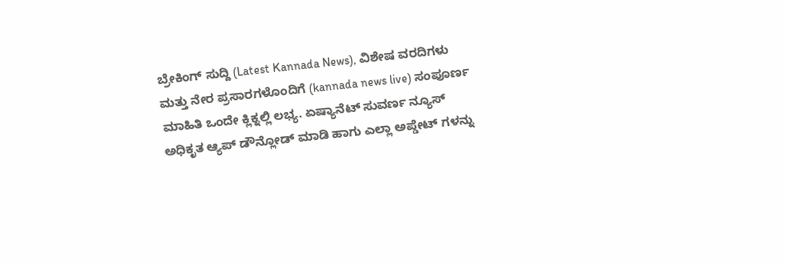ಬ್ರೇಕಿಂಗ್ ಸುದ್ದಿ (Latest Kannada News), ವಿಶೇಷ ವರದಿಗಳು ಮತ್ತು ನೇರ ಪ್ರಸಾರಗಳೊಂದಿಗೆ (kannada news live) ಸಂಪೂರ್ಣ ಮಾಹಿತಿ ಒಂದೇ ಕ್ಲಿಕ್ನಲ್ಲಿ ಲಭ್ಯ. ಏಷ್ಯಾನೆಟ್ ಸುವರ್ಣ ನ್ಯೂಸ್ ಅಧಿಕೃತ ಆ್ಯಪ್ ಡೌನ್ಲೋಡ್ ಮಾಡಿ ಹಾಗು ಎಲ್ಲಾ ಅಪ್ಡೇಟ್ ಗಳನ್ನು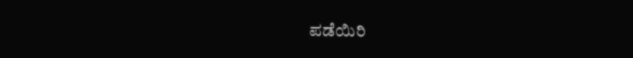ಪಡೆಯಿರಿ